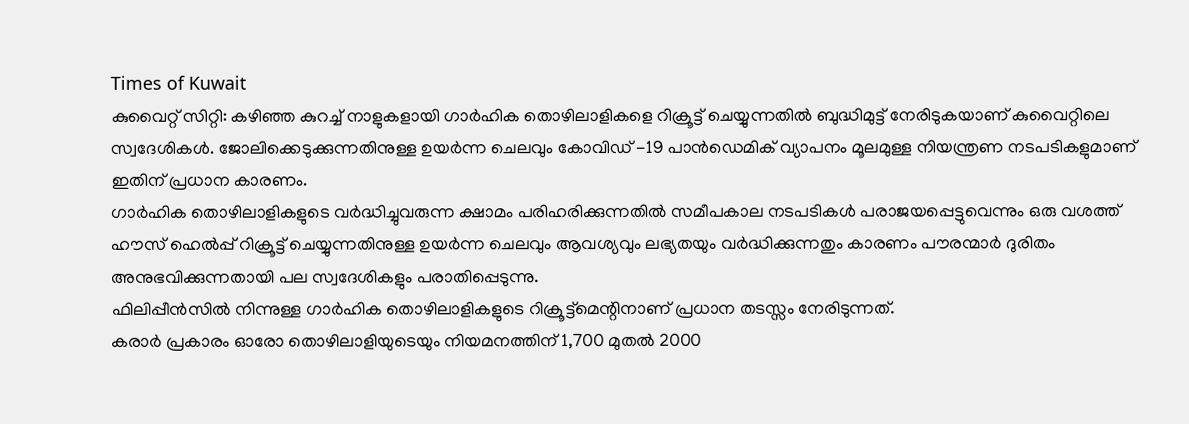Times of Kuwait
കുവൈറ്റ് സിറ്റി: കഴിഞ്ഞ കുറച്ച് നാളുകളായി ഗാർഹിക തൊഴിലാളികളെ റിക്രൂട്ട് ചെയ്യുന്നതിൽ ബുദ്ധിമുട്ട് നേരിടുകയാണ് കുവൈറ്റിലെ സ്വദേശികൾ. ജോലിക്കെടുക്കുന്നതിനുള്ള ഉയർന്ന ചെലവും കോവിഡ് -19 പാൻഡെമിക് വ്യാപനം മൂലമുള്ള നിയന്ത്രണ നടപടികളുമാണ് ഇതിന് പ്രധാന കാരണം.
ഗാർഹിക തൊഴിലാളികളുടെ വർദ്ധിച്ചുവരുന്ന ക്ഷാമം പരിഹരിക്കുന്നതിൽ സമീപകാല നടപടികൾ പരാജയപ്പെട്ടുവെന്നും ഒരു വശത്ത് ഹൗസ് ഹെൽപ്പ് റിക്രൂട്ട് ചെയ്യുന്നതിനുള്ള ഉയർന്ന ചെലവും ആവശ്യവും ലഭ്യതയും വർദ്ധിക്കുന്നതും കാരണം പൗരന്മാർ ദുരിതം അനുഭവിക്കുന്നതായി പല സ്വദേശികളും പരാതിപ്പെടുന്നു.
ഫിലിപ്പീൻസിൽ നിന്നുള്ള ഗാർഹിക തൊഴിലാളികളുടെ റിക്രൂട്ട്മെന്റിനാണ് പ്രധാന തടസ്സം നേരിടുന്നത്.
കരാർ പ്രകാരം ഓരോ തൊഴിലാളിയുടെയും നിയമനത്തിന് 1,700 മുതൽ 2000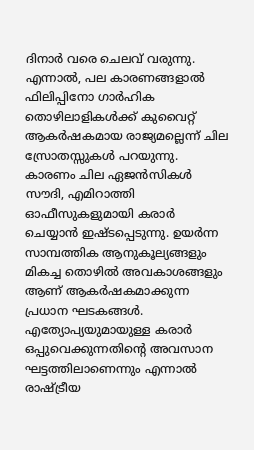ദിനാർ വരെ ചെലവ് വരുന്നു. എന്നാൽ, പല കാരണങ്ങളാൽ ഫിലിപ്പിനോ ഗാർഹിക തൊഴിലാളികൾക്ക് കുവൈറ്റ് ആകർഷകമായ രാജ്യമല്ലെന്ന് ചില സ്രോതസ്സുകൾ പറയുന്നു. കാരണം ചില ഏജൻസികൾ സൗദി, എമിറാത്തി ഓഫീസുകളുമായി കരാർ ചെയ്യാൻ ഇഷ്ടപ്പെടുന്നു. ഉയർന്ന സാമ്പത്തിക ആനുകൂല്യങ്ങളും മികച്ച തൊഴിൽ അവകാശങ്ങളും ആണ് ആകർഷകമാക്കുന്ന പ്രധാന ഘടകങ്ങൾ.
എത്യോപ്യയുമായുള്ള കരാർ ഒപ്പുവെക്കുന്നതിന്റെ അവസാന ഘട്ടത്തിലാണെന്നും എന്നാൽ രാഷ്ട്രീയ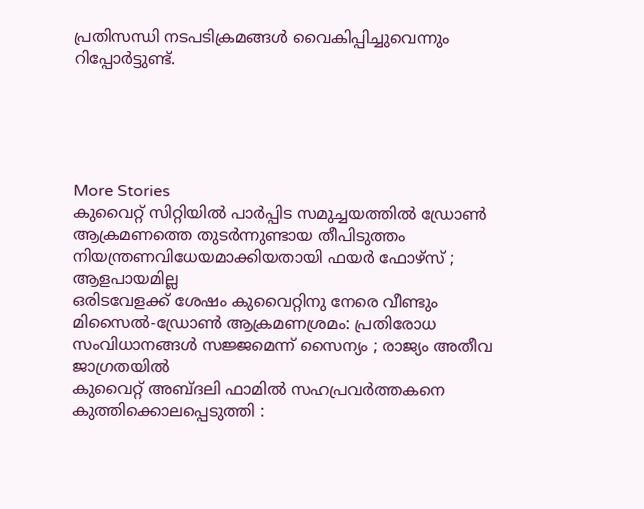പ്രതിസന്ധി നടപടിക്രമങ്ങൾ വൈകിപ്പിച്ചുവെന്നും റിപ്പോർട്ടുണ്ട്.





More Stories
കുവൈറ്റ് സിറ്റിയിൽ പാർപ്പിട സമുച്ചയത്തിൽ ഡ്രോൺ ആക്രമണത്തെ തുടർന്നുണ്ടായ തീപിടുത്തം നിയന്ത്രണവിധേയമാക്കിയതായി ഫയർ ഫോഴ്സ് ; ആളപായമില്ല
ഒരിടവേളക്ക് ശേഷം കുവൈറ്റിനു നേരെ വീണ്ടും മിസൈൽ-ഡ്രോൺ ആക്രമണശ്രമം: പ്രതിരോധ സംവിധാനങ്ങൾ സജ്ജമെന്ന് സൈന്യം ; രാജ്യം അതീവ ജാഗ്രതയിൽ
കുവൈറ്റ് അബ്ദലി ഫാമിൽ സഹപ്രവർത്തകനെ കുത്തിക്കൊലപ്പെടുത്തി :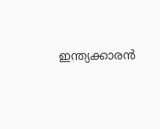ഇന്ത്യക്കാരൻ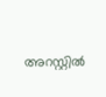അറസ്റ്റിൽ